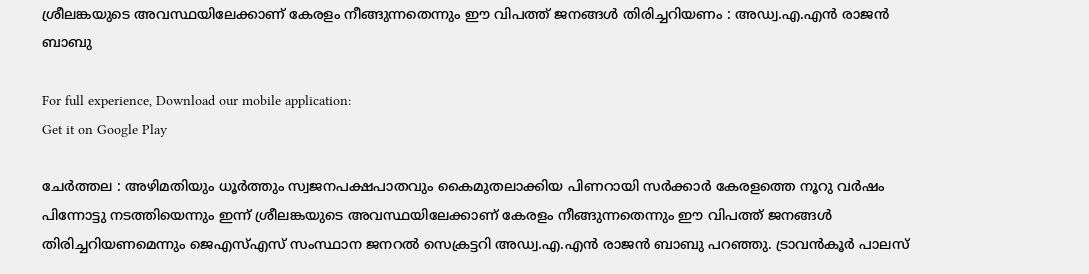ശ്രീലങ്കയുടെ അവസ്ഥയിലേക്കാണ് കേരളം നീങ്ങുന്നതെന്നും ഈ വിപത്ത് ജനങ്ങള്‍ തിരിച്ചറിയണം : അഡ്വ.എ.എന്‍ രാജന്‍ ബാബു

For full experience, Download our mobile application:
Get it on Google Play

ചേര്‍ത്തല : അഴിമതിയും ധൂര്‍ത്തും സ്വജനപക്ഷപാതവും കൈമുതലാക്കിയ പിണറായി സര്‍ക്കാര്‍ കേരളത്തെ നൂറു വര്‍ഷം പിന്നോട്ടു നടത്തിയെന്നും ഇന്ന് ശ്രീലങ്കയുടെ അവസ്ഥയിലേക്കാണ് കേരളം നീങ്ങുന്നതെന്നും ഈ വിപത്ത് ജനങ്ങള്‍ തിരിച്ചറിയണമെന്നും ജെഎസ്‌എസ് സംസ്ഥാന ജനറല്‍ സെക്രട്ടറി അഡ്വ.എ.എന്‍ രാജന്‍ ബാബു പറഞ്ഞു. ട്രാവന്‍കൂര്‍ പാലസ്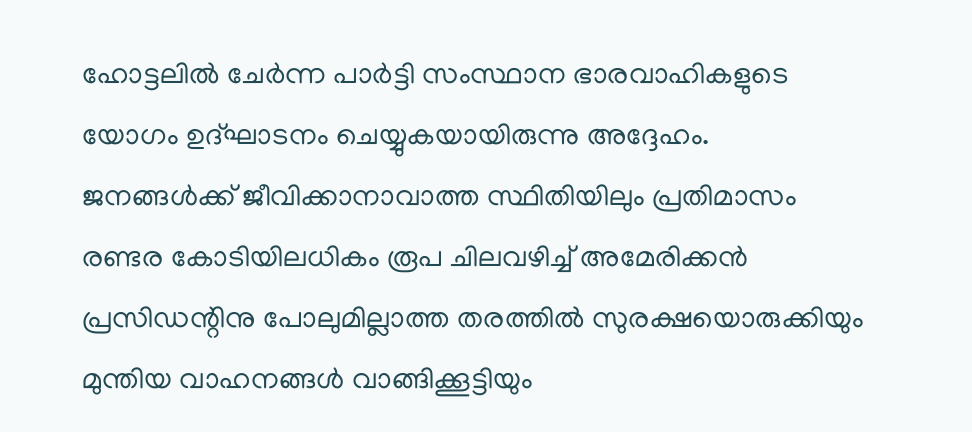ഹോട്ടലില്‍ ചേര്‍ന്ന പാര്‍ട്ടി സംസ്ഥാന ഭാരവാഹികളുടെ യോഗം ഉദ്ഘാടനം ചെയ്യുകയായിരുന്നു അദ്ദേഹം. ജനങ്ങള്‍ക്ക് ജീവിക്കാനാവാത്ത സ്ഥിതിയിലും പ്രതിമാസം രണ്ടര കോടിയിലധികം രൂപ ചിലവഴിച്ച്‌ അമേരിക്കന്‍ പ്രസിഡന്റിനു പോലുമില്ലാത്ത തരത്തില്‍ സുരക്ഷയൊരുക്കിയും മുന്തിയ വാഹനങ്ങള്‍ വാങ്ങിക്കൂട്ടിയും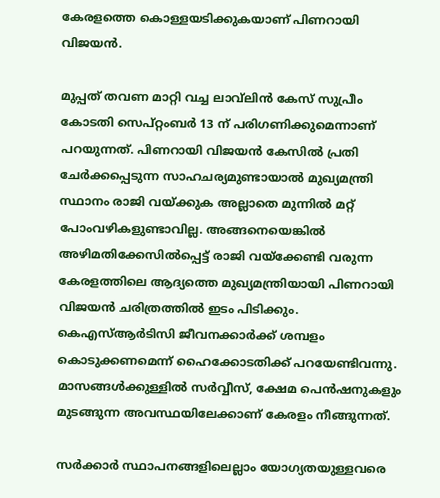കേരളത്തെ കൊള്ളയടിക്കുകയാണ് പിണറായി വിജയന്‍.

മുപ്പത് തവണ മാറ്റി വച്ച ലാവ്‌ലിന്‍ കേസ് സുപ്രീം കോടതി സെപ്റ്റംബര്‍ 13 ന് പരിഗണിക്കുമെന്നാണ് പറയുന്നത്. പിണറായി വിജയന്‍ കേസില്‍ പ്രതി ചേര്‍ക്കപ്പെടുന്ന സാഹചര്യമുണ്ടായാല്‍ മുഖ്യമന്ത്രി സ്ഥാനം രാജി വയ്ക്കുക അല്ലാതെ മുന്നില്‍ മറ്റ് പോംവഴികളുണ്ടാവില്ല. അങ്ങനെയെങ്കില്‍ അഴിമതിക്കേസില്‍പ്പെട്ട് രാജി വയ്‌ക്കേണ്ടി വരുന്ന കേരളത്തിലെ ആദ്യത്തെ മുഖ്യമന്ത്രിയായി പിണറായി വിജയന്‍ ചരിത്രത്തില്‍ ഇടം പിടിക്കും. കെഎസ്ആര്‍ടിസി ജീവനക്കാര്‍ക്ക് ശമ്പളം കൊടുക്കണമെന്ന് ഹൈക്കോടതിക്ക് പറയേണ്ടിവന്നു. മാസങ്ങള്‍ക്കുള്ളില്‍ സര്‍വ്വീസ്, ക്ഷേമ പെന്‍ഷനുകളും മുടങ്ങുന്ന അവസ്ഥയിലേക്കാണ് കേരളം നീങ്ങുന്നത്.

സര്‍ക്കാര്‍ സ്ഥാപനങ്ങളിലെല്ലാം യോഗ്യതയുള്ളവരെ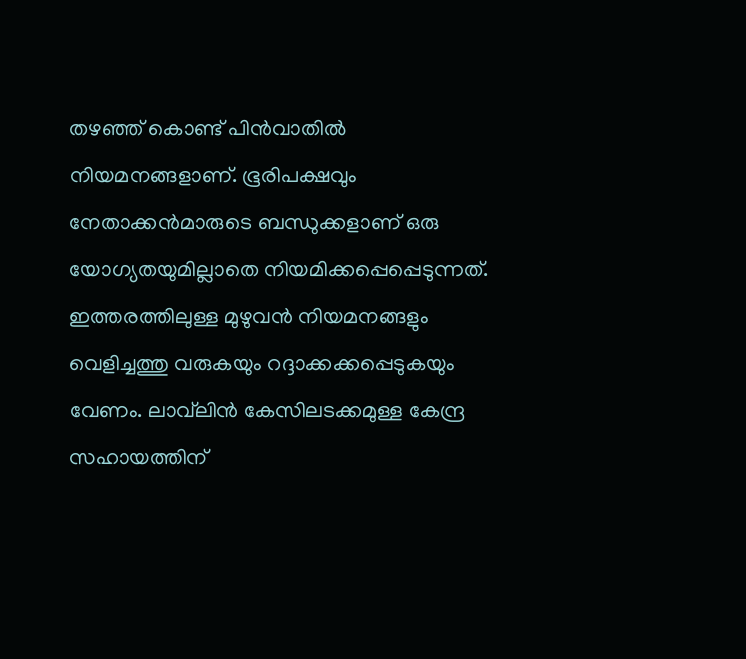തഴഞ്ഞ് കൊണ്ട് പിന്‍വാതില്‍ നിയമനങ്ങളാണ്. ഭൂരിപക്ഷവും നേതാക്കന്‍മാരുടെ ബന്ധുക്കളാണ് ഒരു യോഗ്യതയുമില്ലാതെ നിയമിക്കപ്പെപ്പെടുന്നത്. ഇത്തരത്തിലുള്ള മുഴുവന്‍ നിയമനങ്ങളും വെളിച്ചത്തു വരുകയും റദ്ദാക്കക്കപ്പെടുകയും വേണം. ലാവ്‌ലിന്‍ കേസിലടക്കമുള്ള കേന്ദ്ര സഹായത്തിന്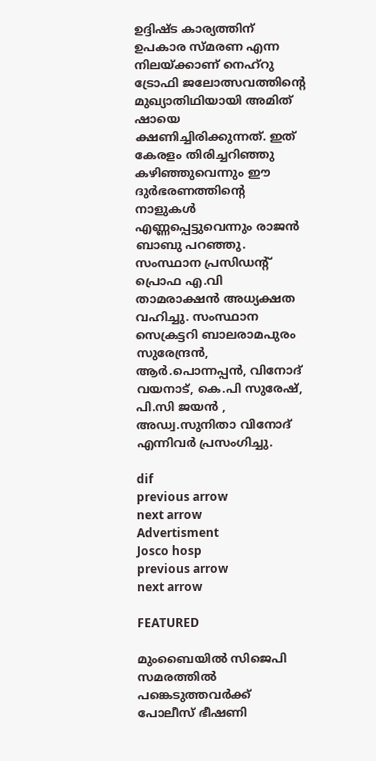ഉദ്ദിഷ്ട കാര്യത്തിന് ഉപകാര സ്മരണ എന്ന നിലയ്ക്കാണ് നെഹ്‌റു ട്രോഫി ജലോത്സവത്തിന്റെ മുഖ്യാതിഥിയായി അമിത് ഷായെ ക്ഷണിച്ചിരിക്കുന്നത്. ഇത് കേരളം തിരിച്ചറിഞ്ഞു കഴിഞ്ഞുവെന്നും ഈ ദുര്‍ഭരണത്തിന്റെ നാളുകള്‍ എണ്ണപ്പെട്ടുവെന്നും രാജന്‍ ബാബു പറഞ്ഞു. സംസ്ഥാന പ്രസിഡന്റ് പ്രൊഫ എ.വി താമരാക്ഷന്‍ അധ്യക്ഷത വഹിച്ചു. സംസ്ഥാന സെക്രട്ടറി ബാലരാമപുരം സുരേന്ദ്രന്‍, ആര്‍.പൊന്നപ്പന്‍, വിനോദ് വയനാട്, കെ.പി സുരേഷ്, പി.സി ജയന്‍ , അഡ്വ.സുനിതാ വിനോദ് എന്നിവര്‍ പ്രസംഗിച്ചു.

dif
previous arrow
next arrow
Advertisment
Josco hosp
previous arrow
next arrow

FEATURED

മുംബൈയിൽ സിജെപി സമരത്തിൽ പങ്കെടുത്തവർക്ക് പോലീസ് ഭീഷണി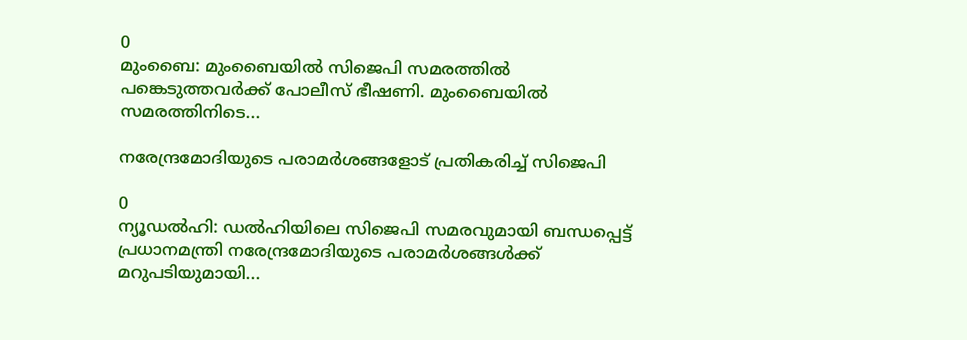0
മുംബൈ: മുംബൈയിൽ സിജെപി സമരത്തിൽ പങ്കെടുത്തവർക്ക് പോലീസ് ഭീഷണി. മുംബൈയിൽ സമരത്തിനിടെ...

നരേന്ദ്രമോദിയുടെ പരാമർശങ്ങളോട് പ്രതികരിച്ച് സിജെപി

0
ന്യൂഡൽഹി: ഡൽഹിയിലെ സിജെപി സമരവുമായി ബന്ധപ്പെട്ട് പ്രധാനമന്ത്രി നരേന്ദ്രമോദിയുടെ പരാമർശങ്ങൾക്ക് മറുപടിയുമായി...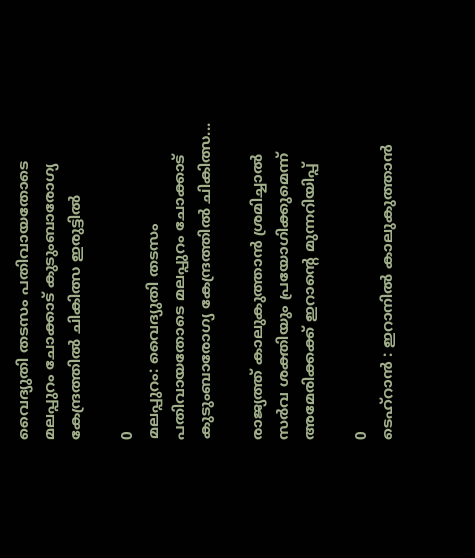വൈദ്യുതി തടസം പതിവായതോടെ മലപ്പുറം ചോക്കാട് കുടുംബാരോഗ്യ കേന്ദ്രത്തിൽ ചികിത്സ ഇരുട്ടിൽ

0
മലപ്പുറം: വൈദ്യുതി തടസം പതിവായതോടെ മലപ്പുറം ചോക്കാട് കുടുംബാരോഗ്യ കേന്ദ്രത്തിൽ ചികിത്സ...

രാജ്യത്ത് കാലുകുത്താൻ ശ്രമിച്ചാൽ സർവ ശക്തിയും പ്രയോഗിക്കുമെന്ന് അമേരിക്കക്ക് ഇറാന്റെ മുന്നറിയിപ്പ്

0
ടെഹ്റാൻ : ഇറാനിൽ കാലുകുത്താൻ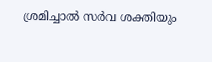ശ്രമിച്ചാൽ സർവ ശക്തിയും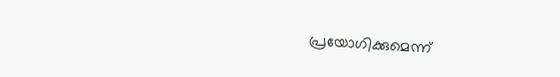പ്രയോഗിക്കുമെന്ന്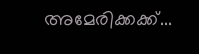അമേരിക്കക്ക്...